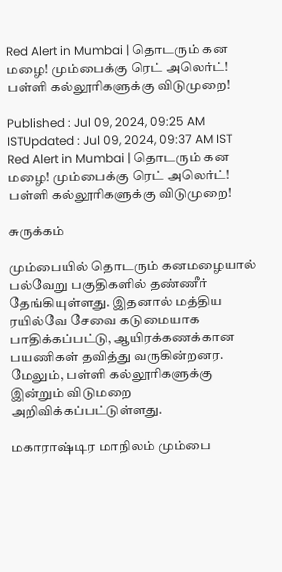Red Alert in Mumbai | தொடரும் கன மழை! மும்பைக்கு ரெட் அலெர்ட்! பள்ளி கல்லூரிகளுக்கு விடுமுறை!

Published : Jul 09, 2024, 09:25 AM ISTUpdated : Jul 09, 2024, 09:37 AM IST
Red Alert in Mumbai | தொடரும் கன மழை! மும்பைக்கு ரெட் அலெர்ட்! பள்ளி கல்லூரிகளுக்கு விடுமுறை!

சுருக்கம்

மும்பையில் தொடரும் கனமழையால் பல்வேறு பகுதிகளில் தண்ணீர் தேங்கியுள்ளது. இதனால் மத்திய ரயில்வே சேவை கடுமையாக பாதிக்கப்பட்டு, ஆயிரக்கணக்கான பயணிகள் தவித்து வருகின்றனர. மேலும், பள்ளி கல்லூரிகளுக்கு இன்றும் விடுமறை அறிவிக்கப்பட்டுள்ளது.

மகாராஷ்டிர மாநிலம் மும்பை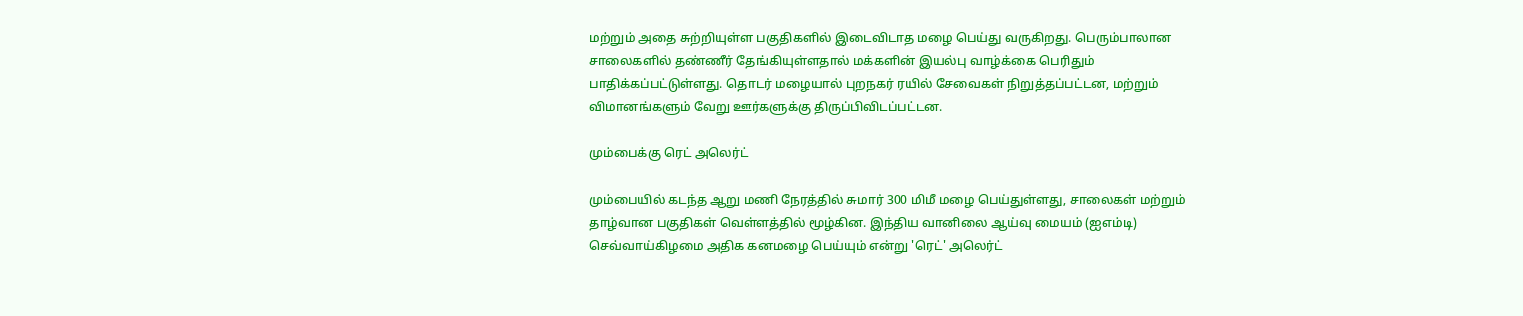மற்றும் அதை சுற்றியுள்ள பகுதிகளில் இடைவிடாத மழை பெய்து வருகிறது. பெரும்பாலான சாலைகளில் தண்ணீர் தேங்கியுள்ளதால் மக்களின் இயல்பு வாழ்க்கை பெரிதும் பாதிக்கப்பட்டுள்ளது. தொடர் மழையால் புறநகர் ரயில் சேவைகள் நிறுத்தப்பட்டன, மற்றும் விமானங்களும் வேறு ஊர்களுக்கு திருப்பிவிடப்பட்டன.

மும்பைக்கு ரெட் அலெர்ட்

மும்பையில் கடந்த ஆறு மணி நேரத்தில் சுமார் 300 மிமீ மழை பெய்துள்ளது, சாலைகள் மற்றும் தாழ்வான பகுதிகள் வெள்ளத்தில் மூழ்கின. இந்திய வானிலை ஆய்வு மையம் (ஐஎம்டி) செவ்வாய்கிழமை அதிக கனமழை பெய்யும் என்று 'ரெட்' அலெர்ட்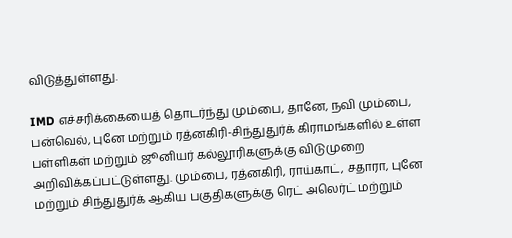விடுத்துள்ளது.

IMD எச்சரிக்கையைத் தொடர்ந்து மும்பை, தானே, நவி மும்பை, பன்வெல், புனே மற்றும் ரத்னகிரி-சிந்துதுர்க் கிராமங்களில் உள்ள பள்ளிகள் மற்றும் ஜூனியர் கல்லூரிகளுக்கு விடுமுறை அறிவிக்கப்பட்டுள்ளது. மும்பை, ரத்னகிரி, ராய்காட், சதாரா, புனே மற்றும் சிந்துதுர்க் ஆகிய பகுதிகளுக்கு ரெட் அலெர்ட் மற்றும்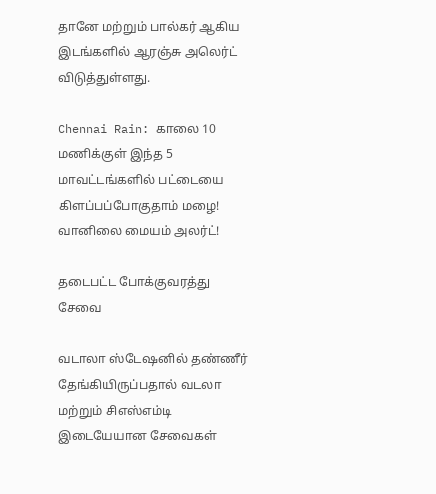தானே மற்றும் பால்கர் ஆகிய இடங்களில் ஆரஞ்சு அலெர்ட் விடுத்துள்ளது.

Chennai Rain: காலை 10 மணிக்குள் இந்த 5 மாவட்டங்களில் பட்டையை கிளப்பப்போகுதாம் மழை! வானிலை மையம் அலர்ட்!

தடைபட்ட போக்குவரத்து சேவை

வடாலா ஸ்டேஷனில் தண்ணீர் தேங்கியிருப்பதால் வடலா மற்றும் சிஎஸ்எம்டி இடையேயான சேவைகள்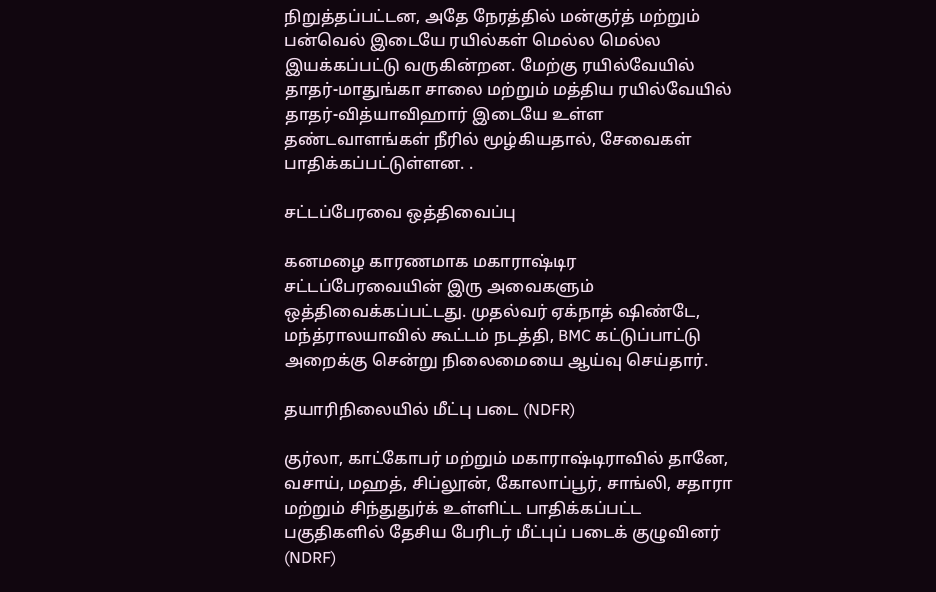நிறுத்தப்பட்டன, அதே நேரத்தில் மன்குர்த் மற்றும் பன்வெல் இடையே ரயில்கள் மெல்ல மெல்ல இயக்கப்பட்டு வருகின்றன. மேற்கு ரயில்வேயில் தாதர்-மாதுங்கா சாலை மற்றும் மத்திய ரயில்வேயில் தாதர்-வித்யாவிஹார் இடையே உள்ள தண்டவாளங்கள் நீரில் மூழ்கியதால், சேவைகள் பாதிக்கப்பட்டுள்ளன. .

சட்டப்பேரவை ஒத்திவைப்பு

கனமழை காரணமாக மகாராஷ்டிர சட்டப்பேரவையின் இரு அவைகளும் ஒத்திவைக்கப்பட்டது. முதல்வர் ஏக்நாத் ஷிண்டே, மந்த்ராலயாவில் கூட்டம் நடத்தி, BMC கட்டுப்பாட்டு அறைக்கு சென்று நிலைமையை ஆய்வு செய்தார்.

தயாரிநிலையில் மீட்பு படை (NDFR)

குர்லா, காட்கோபர் மற்றும் மகாராஷ்டிராவில் தானே, வசாய், மஹத், சிப்லூன், கோலாப்பூர், சாங்லி, சதாரா மற்றும் சிந்துதுர்க் உள்ளிட்ட பாதிக்கப்பட்ட பகுதிகளில் தேசிய பேரிடர் மீட்புப் படைக் குழுவினர் (NDRF)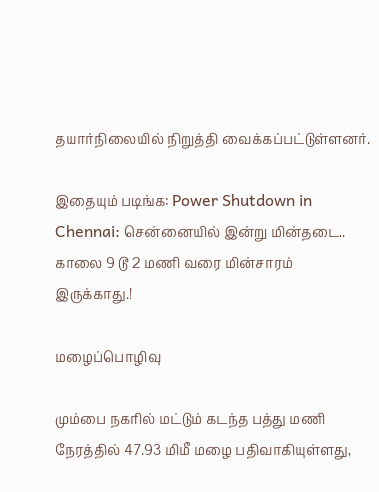தயார்நிலையில் நிறுத்தி வைக்கப்பட்டுள்ளனர்.

இதையும் படிங்க: Power Shutdown in Chennai: சென்னையில் இன்று மின்தடை.. காலை 9 டூ 2 மணி வரை மின்சாரம் இருக்காது.!

மழைப்பொழிவு

மும்பை நகரில் மட்டும் கடந்த பத்து மணி நேரத்தில் 47.93 மிமீ மழை பதிவாகியுள்ளது,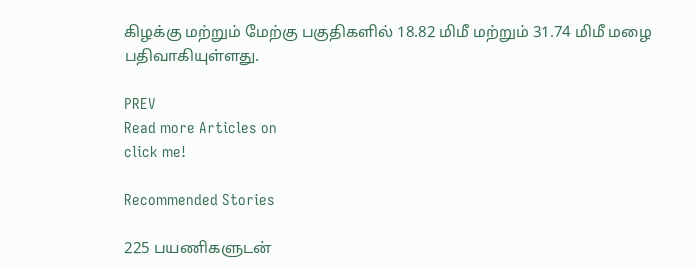கிழக்கு மற்றும் மேற்கு பகுதிகளில் 18.82 மிமீ மற்றும் 31.74 மிமீ மழை பதிவாகியுள்ளது.

PREV
Read more Articles on
click me!

Recommended Stories

225 பயணிகளுடன்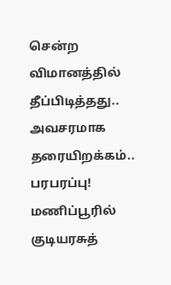சென்ற விமானத்தில் தீப்பிடித்தது.. அவசரமாக தரையிறக்கம்.. பரபரப்பு!
மணிப்பூரில் குடியரசுத்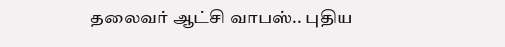தலைவர் ஆட்சி வாபஸ்.. புதிய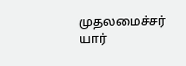முதலமைச்சர் யார்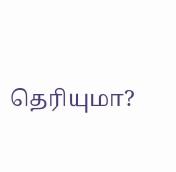தெரியுமா?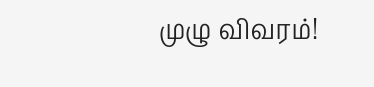முழு விவரம்!